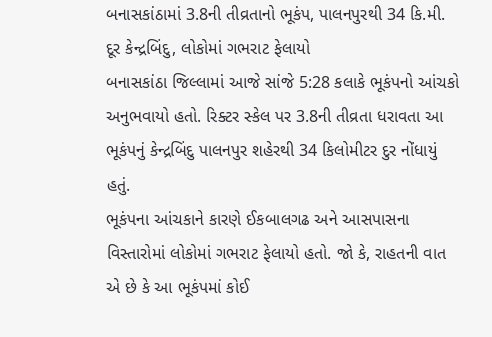બનાસકાંઠામાં 3.8ની તીવ્રતાનો ભૂકંપ, પાલનપુરથી 34 કિ.મી. દૂર કેન્દ્રબિંદુ, લોકોમાં ગભરાટ ફેલાયો
બનાસકાંઠા જિલ્લામાં આજે સાંજે 5:28 કલાકે ભૂકંપનો આંચકો અનુભવાયો હતો. રિક્ટર સ્કેલ પર 3.8ની તીવ્રતા ધરાવતા આ ભૂકંપનું કેન્દ્રબિંદુ પાલનપુર શહેરથી 34 કિલોમીટર દુર નોંધાયું હતું.
ભૂકંપના આંચકાને કારણે ઈકબાલગઢ અને આસપાસના વિસ્તારોમાં લોકોમાં ગભરાટ ફેલાયો હતો. જો કે, રાહતની વાત એ છે કે આ ભૂકંપમાં કોઈ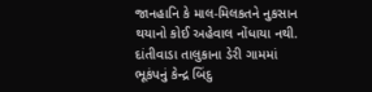જાનહાનિ કે માલ-મિલકતને નુકસાન થયાનો કોઈ અહેવાલ નોંધાયા નથી.
દાંતીવાડા તાલુકાના ડેરી ગામમાં ભૂકંપનું કેન્દ્ર બિંદુ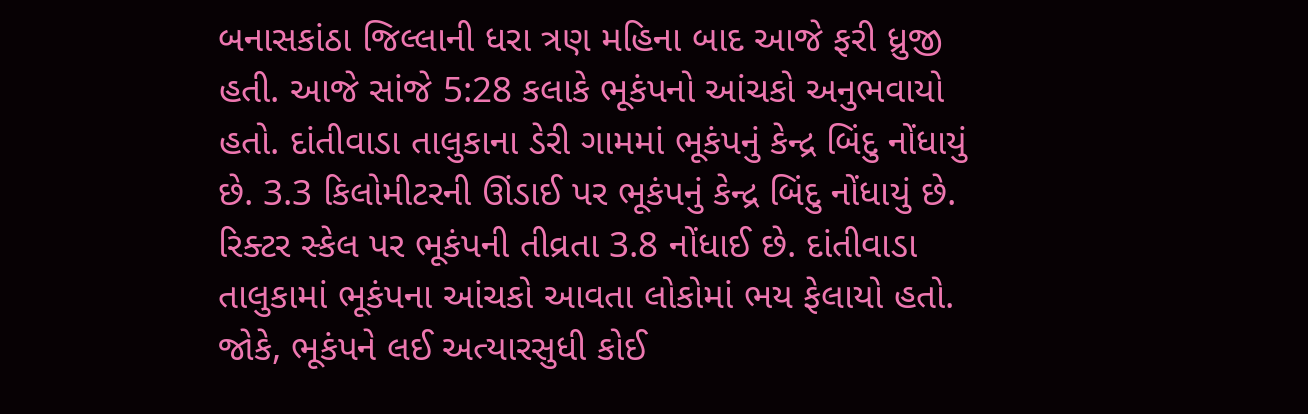બનાસકાંઠા જિલ્લાની ધરા ત્રણ મહિના બાદ આજે ફરી ધ્રુજી હતી. આજે સાંજે 5:28 કલાકે ભૂકંપનો આંચકો અનુભવાયો હતો. દાંતીવાડા તાલુકાના ડેરી ગામમાં ભૂકંપનું કેન્દ્ર બિંદુ નોંધાયું છે. 3.3 કિલોમીટરની ઊંડાઈ પર ભૂકંપનું કેન્દ્ર બિંદુ નોંધાયું છે. રિક્ટર સ્કેલ પર ભૂકંપની તીવ્રતા 3.8 નોંધાઈ છે. દાંતીવાડા તાલુકામાં ભૂકંપના આંચકો આવતા લોકોમાં ભય ફેલાયો હતો. જોકે, ભૂકંપને લઈ અત્યારસુધી કોઈ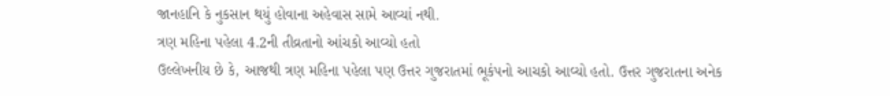જાનહાનિ કે નુકસાન થયું હોવાના અહેવાસ સામે આવ્યાં નથી.
ત્રણ મહિના પહેલા 4.2ની તીવ્રતાનો આંચકો આવ્યો હતો
ઉલ્લેખનીય છે કે, આજથી ત્રણ મહિના પહેલા પણ ઉત્તર ગુજરાતમાં ભૂકંપનો આચકો આવ્યો હતો. ઉત્તર ગુજરાતના અનેક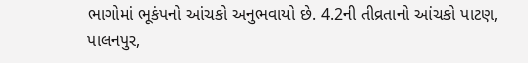ભાગોમાં ભૂકંપનો આંચકો અનુભવાયો છે. 4.2ની તીવ્રતાનો આંચકો પાટણ, પાલનપુર,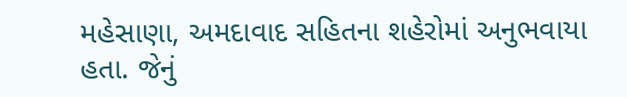મહેસાણા, અમદાવાદ સહિતના શહેરોમાં અનુભવાયા હતા. જેનું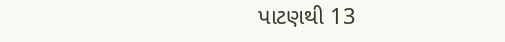પાટણથી 13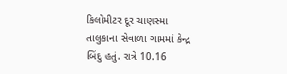કિલોમીટર દૂર ચાણસ્મા તાલુકાના સેવાળા ગામમાં કેન્દ્ર બિંદુ હતું. રાત્રે 10.16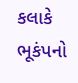કલાકે ભૂકંપનો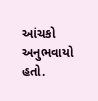આંચકો અનુભવાયો હતો.